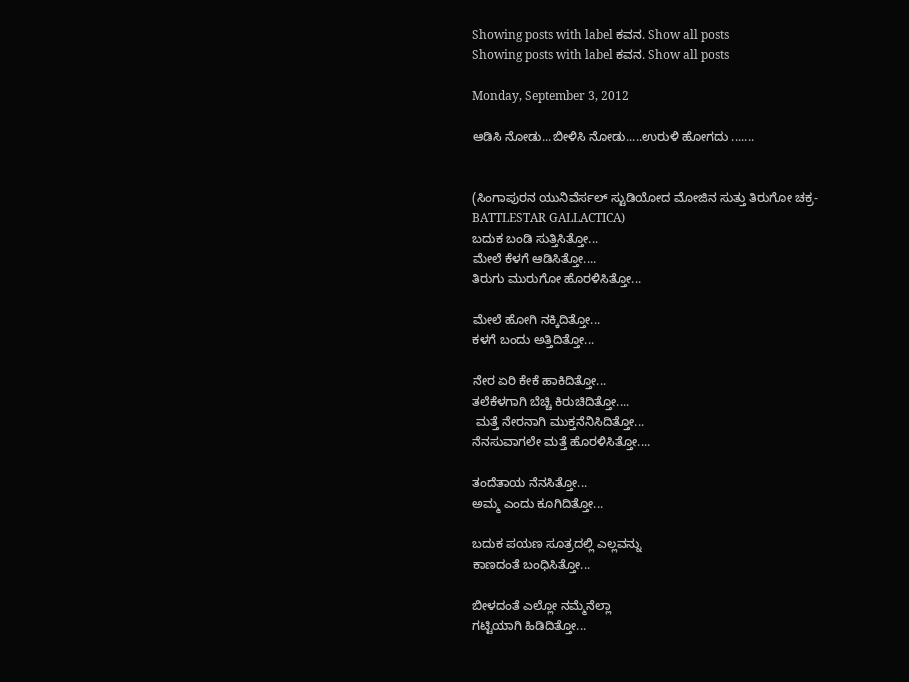Showing posts with label ಕವನ. Show all posts
Showing posts with label ಕವನ. Show all posts

Monday, September 3, 2012

ಆಡಿಸಿ ನೋಡು...ಬೀಳಿಸಿ ನೋಡು.....ಉರುಳಿ ಹೋಗದು .......


(ಸಿಂಗಾಪುರನ ಯುನಿವೆರ್ಸಲ್ ಸ್ಟುಡಿಯೋದ ಮೋಜಿನ ಸುತ್ತು ತಿರುಗೋ ಚಕ್ರ-BATTLESTAR GALLACTICA)
ಬದುಕ ಬಂಡಿ ಸುತ್ತಿಸಿತ್ತೋ...
ಮೇಲೆ ಕೆಳಗೆ ಆಡಿಸಿತ್ತೋ....
ತಿರುಗು ಮುರುಗೋ ಹೊರಳಿಸಿತ್ತೋ...

ಮೇಲೆ ಹೋಗಿ ನಕ್ಕಿದಿತ್ತೋ...
ಕಳಗೆ ಬಂದು ಅತ್ತಿದಿತ್ತೋ...

ನೇರ ಏರಿ ಕೇಕೆ ಹಾಕಿದಿತ್ತೋ...
ತಲೆಕೆಳಗಾಗಿ ಬೆಚ್ಚಿ ಕಿರುಚಿದಿತ್ತೋ....
 ಮತ್ತೆ ನೇರನಾಗಿ ಮುಕ್ತನೆನಿಸಿದಿತ್ತೋ...
ನೆನಸುವಾಗಲೇ ಮತ್ತೆ ಹೊರಳಿಸಿತ್ತೋ....

ತಂದೆತಾಯ ನೆನಸಿತ್ತೋ...
ಅಮ್ಮ ಎಂದು ಕೂಗಿದಿತ್ತೋ...

ಬದುಕ ಪಯಣ ಸೂತ್ರದಲ್ಲಿ ಎಲ್ಲವನ್ನು
ಕಾಣದಂತೆ ಬಂಧಿಸಿತ್ತೋ...

ಬೀಳದಂತೆ ಎಲ್ಲೋ ನಮ್ಮೆನೆಲ್ಲಾ
ಗಟ್ಟಿಯಾಗಿ ಹಿಡಿದಿತ್ತೋ...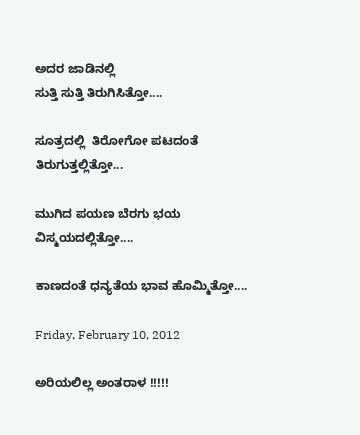ಅದರ ಜಾಡಿನಲ್ಲಿ
ಸುತ್ತಿ ಸುತ್ತಿ ತಿರುಗಿಸಿತ್ತೋ....

ಸೂತ್ರದಲ್ಲಿ  ತಿರೋಗೋ ಪಟದಂತೆ
ತಿರುಗುತ್ತಲ್ಲಿತ್ತೋ...

ಮುಗಿದ ಪಯಣ ಬೆರಗು ಭಯ
ವಿಸ್ಮಯದಲ್ಲಿತ್ತೋ....

ಕಾಣದಂತೆ ಧನ್ಯತೆಯ ಭಾವ ಹೊಮ್ಮಿತ್ತೋ....

Friday, February 10, 2012

ಅರಿಯಲಿಲ್ಲ ಅಂತರಾಳ !!!!!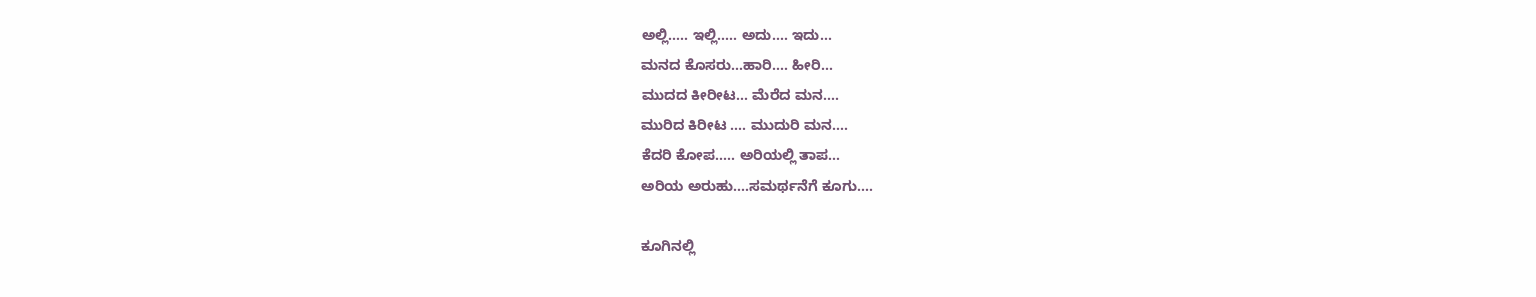ಅಲ್ಲಿ..... ಇಲ್ಲಿ..... ಅದು.... ಇದು...
ಮನದ ಕೊಸರು...ಹಾರಿ.... ಹೀರಿ...
ಮುದದ ಕೀರೀಟ... ಮೆರೆದ ಮನ....
ಮುರಿದ ಕಿರೀಟ .... ಮುದುರಿ ಮನ....
ಕೆದರಿ ಕೋಪ..... ಅರಿಯಲ್ಲಿ ತಾಪ...
ಅರಿಯ ಅರುಹು....ಸಮರ್ಥನೆಗೆ ಕೂಗು....

ಕೂಗಿನಲ್ಲಿ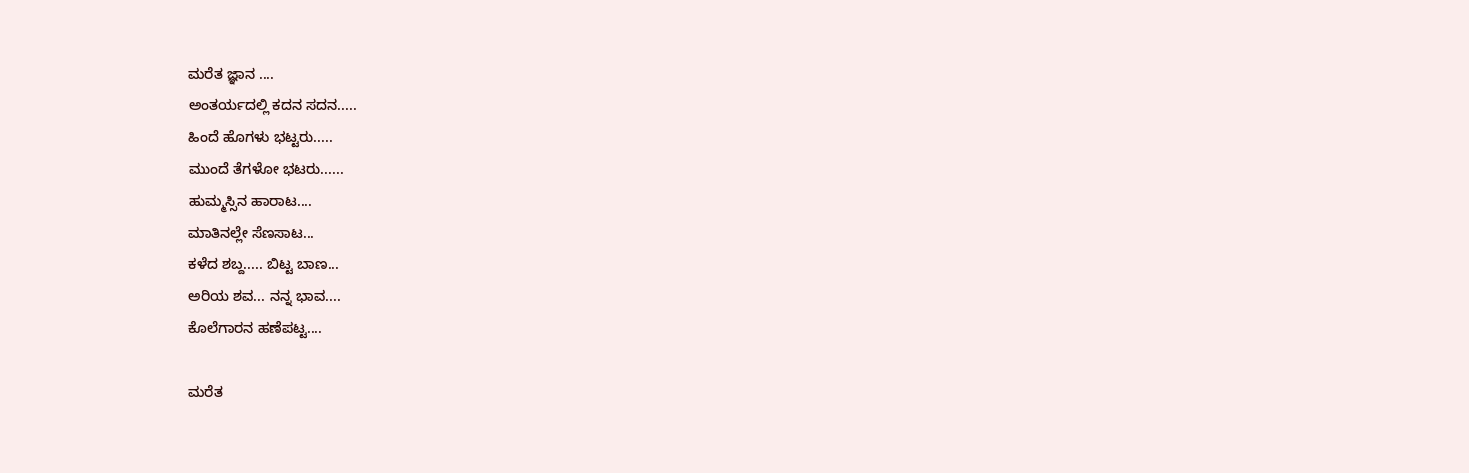ಮರೆತ ಜ್ಞಾನ ....
ಅಂತರ್ಯದಲ್ಲಿ ಕದನ ಸದನ.....
ಹಿಂದೆ ಹೊಗಳು ಭಟ್ಟರು.....
ಮುಂದೆ ತೆಗಳೋ ಭಟರು......
ಹುಮ್ಮಸ್ಸಿನ ಹಾರಾಟ....
ಮಾತಿನಲ್ಲೇ ಸೆಣಸಾಟ...
ಕಳೆದ ಶಬ್ದ..... ಬಿಟ್ಟ ಬಾಣ...
ಅರಿಯ ಶವ... ನನ್ನ ಭಾವ....
ಕೊಲೆಗಾರನ ಹಣೆಪಟ್ಟ....

ಮರೆತ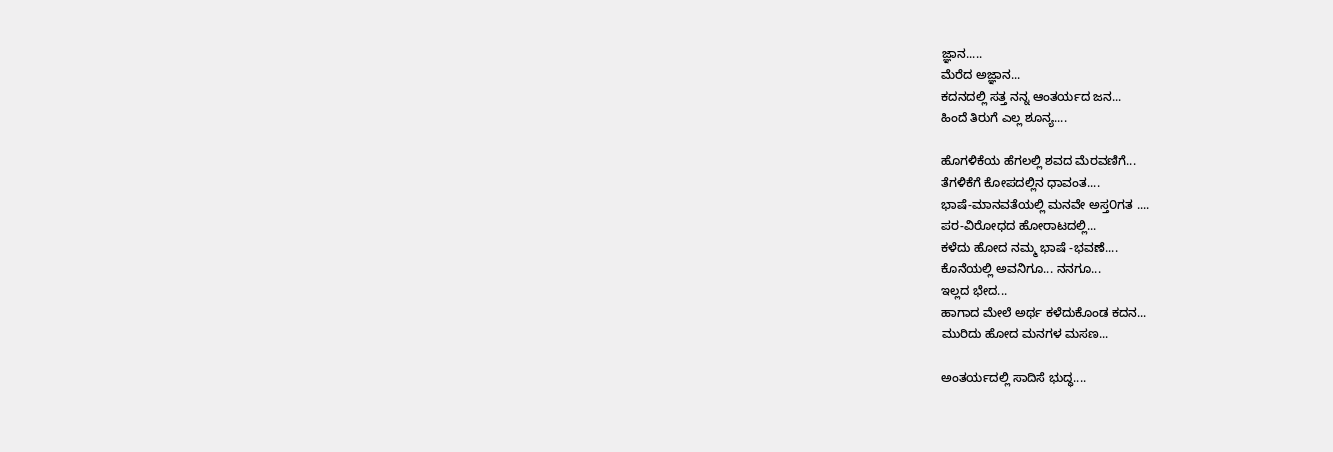ಜ್ಞಾನ.....
ಮೆರೆದ ಅಜ್ಞಾನ...
ಕದನದಲ್ಲಿ ಸತ್ತ ನನ್ನ ಆಂತರ್ಯದ ಜನ...
ಹಿಂದೆ ತಿರುಗೆ ಎಲ್ಲ ಶೂನ್ಯ....

ಹೊಗಳಿಕೆಯ ಹೆಗಲಲ್ಲಿ ಶವದ ಮೆರವಣಿಗೆ...
ತೆಗಳಿಕೆಗೆ ಕೋಪದಲ್ಲಿನ ಧಾವಂತ....
ಭಾಷೆ-ಮಾನವತೆಯಲ್ಲಿ ಮನವೇ ಅಸ್ತ೦ಗತ ....
ಪರ-ವಿರೋಧದ ಹೋರಾಟದಲ್ಲಿ...
ಕಳೆದು ಹೋದ ನಮ್ಮ ಭಾಷೆ -ಭವಣೆ....
ಕೊನೆಯಲ್ಲಿ ಅವನಿಗೂ... ನನಗೂ...
ಇಲ್ಲದ ಭೇದ...
ಹಾಗಾದ ಮೇಲೆ ಅರ್ಥ ಕಳೆದುಕೊಂಡ ಕದನ...
ಮುರಿದು ಹೋದ ಮನಗಳ ಮಸಣ...

ಅಂತರ್ಯದಲ್ಲಿ ಸಾದಿಸೆ ಭುದ್ಧ....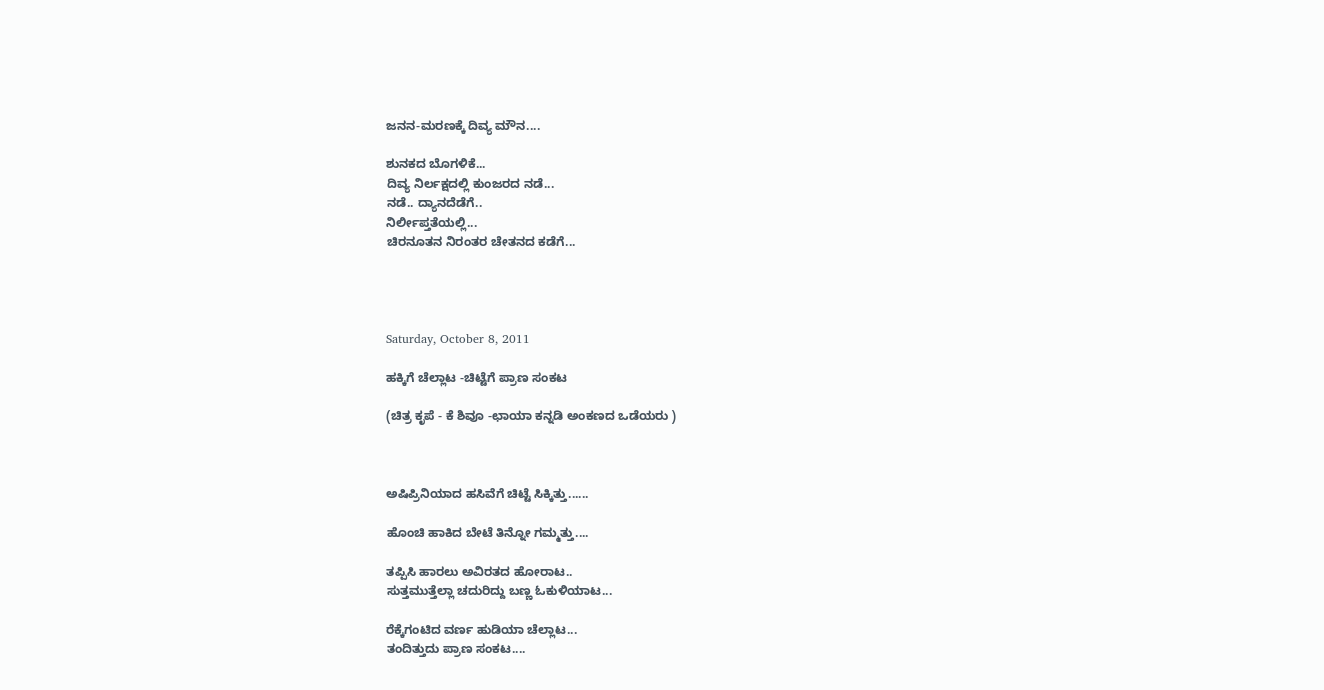ಜನನ-ಮರಣಕ್ಕೆ ದಿವ್ಯ ಮೌನ....

ಶುನಕದ ಬೊಗಳಿಕೆ...
ದಿವ್ಯ ನಿರ್ಲಕ್ಷದಲ್ಲಿ ಕುಂಜರದ ನಡೆ...
ನಡೆ.. ದ್ಯಾನದೆಡೆಗೆ..
ನಿರ್ಲೀಪ್ತತೆಯಲ್ಲಿ...
ಚಿರನೂತನ ನಿರಂತರ ಚೇತನದ ಕಡೆಗೆ...




Saturday, October 8, 2011

ಹಕ್ಕಿಗೆ ಚೆಲ್ಲಾಟ -ಚಿಟ್ಟೆಗೆ ಪ್ರಾಣ ಸಂಕಟ

(ಚಿತ್ರ ಕೃಪೆ - ಕೆ ಶಿವೂ -ಛಾಯಾ ಕನ್ನಡಿ ಅಂಕಣದ ಒಡೆಯರು )



ಅಷಿಪ್ರಿನಿಯಾದ ಹಸಿವೆಗೆ ಚಿಟ್ಟೆ ಸಿಕ್ಕಿತ್ತು......

ಹೊಂಚಿ ಹಾಕಿದ ಬೇಟೆ ತಿನ್ನೋ ಗಮ್ಮತ್ತು....

ತಪ್ಪಿಸಿ ಹಾರಲು ಅವಿರತದ ಹೋರಾಟ..
ಸುತ್ತಮುತ್ತೆಲ್ಲಾ ಚದುರಿದ್ದು ಬಣ್ಣ ಓಕುಳಿಯಾಟ...

ರೆಕ್ಕೆಗಂಟಿದ ವರ್ಣ ಹುಡಿಯಾ ಚೆಲ್ಲಾಟ...
ತಂದಿತ್ತುದು ಪ್ರಾಣ ಸಂಕಟ....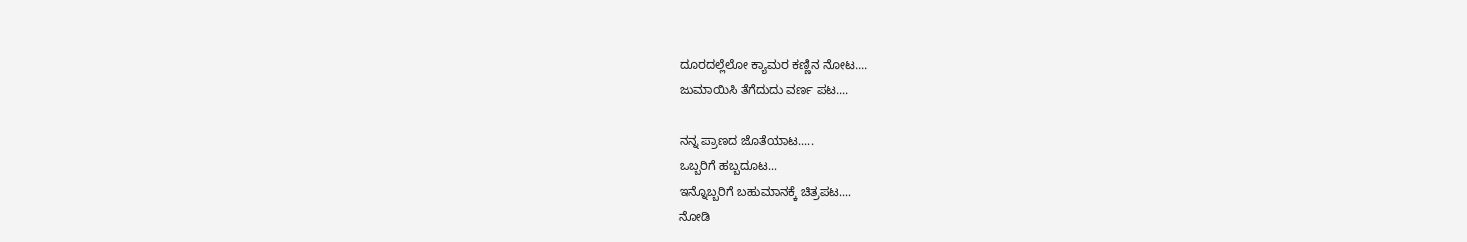ದೂರದಲ್ಲೆಲೋ ಕ್ಯಾಮರ ಕಣ್ಣಿನ ನೋಟ....
ಜುಮಾಯಿಸಿ ತೆಗೆದುದು ವರ್ಣ ಪಟ....

ನನ್ನ ಪ್ರಾಣದ ಜೊತೆಯಾಟ.....
ಒಬ್ಬರಿಗೆ ಹಬ್ಬದೂಟ...
ಇನ್ನೊಬ್ಬರಿಗೆ ಬಹುಮಾನಕ್ಕೆ ಚಿತ್ರಪಟ....
ನೋಡಿ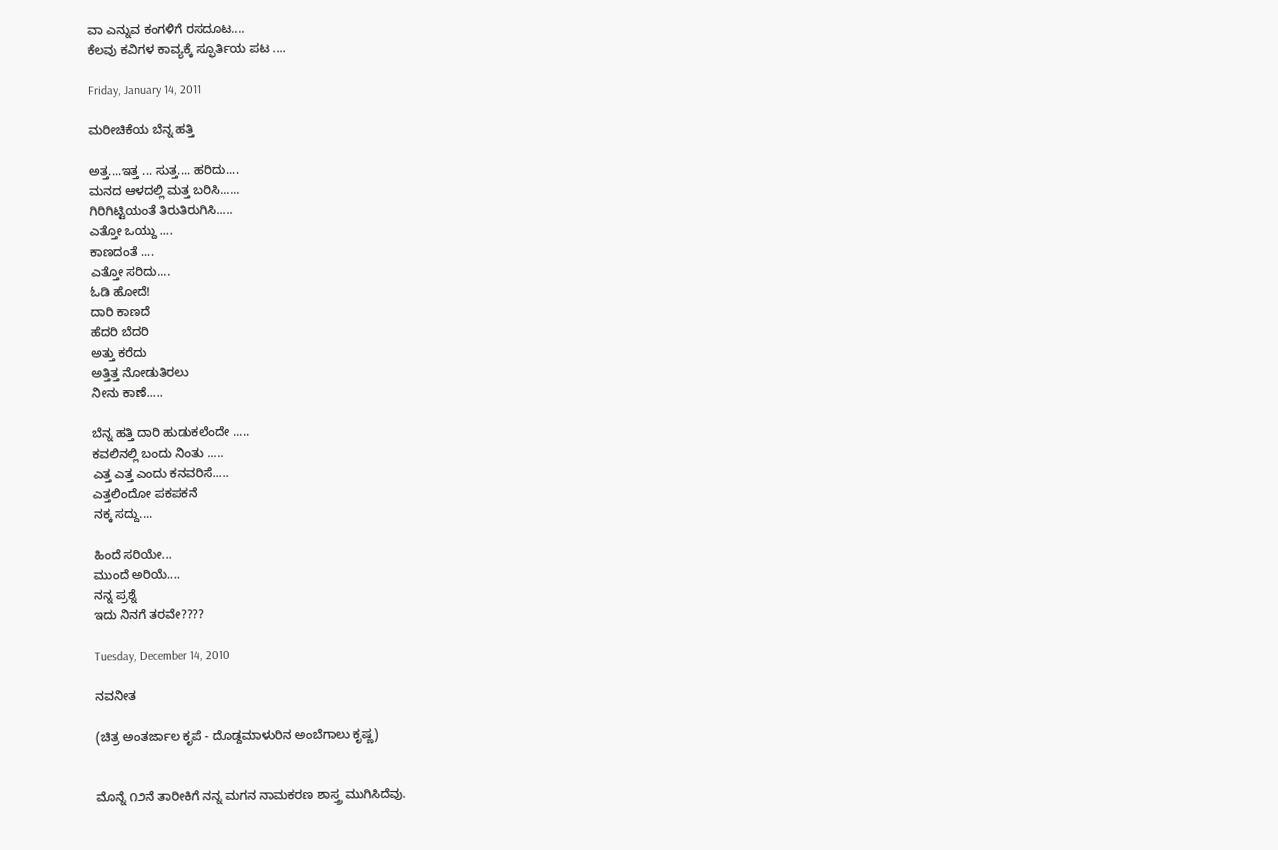ವಾ ಎನ್ನುವ ಕಂಗಳಿಗೆ ರಸದೂಟ....
ಕೆಲವು ಕವಿಗಳ ಕಾವ್ಯಕ್ಕೆ ಸ್ಫೂರ್ತಿಯ ಪಟ ....

Friday, January 14, 2011

ಮರೀಚಿಕೆಯ ಬೆನ್ನ ಹತ್ತಿ

ಅತ್ತ....ಇತ್ತ ... ಸುತ್ತ.... ಹರಿದು....
ಮನದ ಆಳದಲ್ಲಿ ಮತ್ತ ಬರಿಸಿ......
ಗಿರಿಗಿಟ್ಟಿಯಂತೆ ತಿರುತಿರುಗಿಸಿ.....
ಎತ್ತೋ ಒಯ್ದು ....
ಕಾಣದಂತೆ ....
ಎತ್ತೋ ಸರಿದು....
ಓಡಿ ಹೋದೆ!
ದಾರಿ ಕಾಣದೆ
ಹೆದರಿ ಬೆದರಿ
ಅತ್ತು ಕರೆದು
ಅತ್ತಿತ್ತ ನೋಡುತಿರಲು
ನೀನು ಕಾಣೆ.....

ಬೆನ್ನ ಹತ್ತಿ ದಾರಿ ಹುಡುಕಲೆಂದೇ .....
ಕವಲಿನಲ್ಲಿ ಬಂದು ನಿಂತು .....
ಎತ್ತ ಎತ್ತ ಎಂದು ಕನವರಿಸೆ.....
ಎತ್ತಲಿಂದೋ ಪಕಪಕನೆ
ನಕ್ಕ ಸದ್ದು....

ಹಿಂದೆ ಸರಿಯೇ...
ಮುಂದೆ ಅರಿಯೆ....
ನನ್ನ ಪ್ರಶ್ನೆ
ಇದು ನಿನಗೆ ತರವೇ????

Tuesday, December 14, 2010

ನವನೀತ

(ಚಿತ್ರ ಅಂತರ್ಜಾಲ ಕೃಪೆ - ದೊಡ್ದಮಾಳುರಿನ ಅಂಬೆಗಾಲು ಕೃಷ್ಣ)


ಮೊನ್ನೆ ೧೨ನೆ ತಾರೀಕಿಗೆ ನನ್ನ ಮಗನ ನಾಮಕರಣ ಶಾಸ್ತ್ರ ಮುಗಿಸಿದೆವು.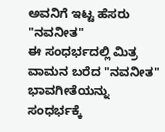ಅವನಿಗೆ ಇಟ್ಟ ಹೆಸರು "ನವನೀತ"
ಈ ಸಂಧರ್ಭದಲ್ಲಿ ಮಿತ್ರ ವಾಮನ ಬರೆದ "ನವನೀತ" ಭಾವಗೀತೆಯನ್ನು ಸಂಧರ್ಭಕ್ಕೆ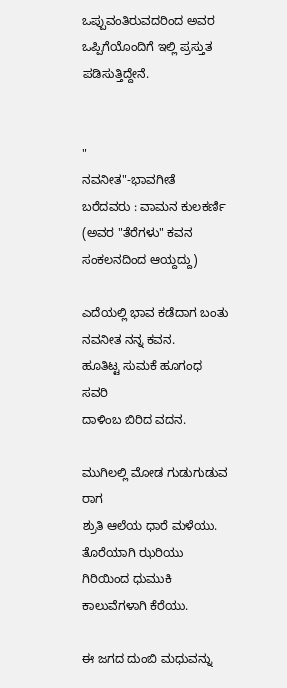ಒಪ್ಪುವಂತಿರುವದರಿಂದ ಅವರ ಒಪ್ಪಿಗೆಯೊಂದಿಗೆ ಇಲ್ಲಿ ಪ್ರಸ್ತುತ ಪಡಿಸುತ್ತಿದ್ದೇನೆ.


"
ನವನೀತ"-ಭಾವಗೀತೆ
ಬರೆದವರು : ವಾಮನ ಕುಲಕರ್ಣಿ
(ಅವರ "ತೆರೆಗಳು" ಕವನ ಸಂಕಲನದಿಂದ ಆಯ್ದದ್ದು)

ಎದೆಯಲ್ಲಿ ಭಾವ ಕಡೆದಾಗ ಬಂತು
ನವನೀತ ನನ್ನ ಕವನ.
ಹೂತಿಟ್ಟ ಸುಮಕೆ ಹೂಗಂಧ ಸವರಿ
ದಾಳಿಂಬ ಬಿರಿದ ವದನ.

ಮುಗಿಲಲ್ಲಿ ಮೋಡ ಗುಡುಗುಡುವ ರಾಗ
ಶ್ರುತಿ ಆಲೆಯ ಧಾರೆ ಮಳೆಯು.
ತೊರೆಯಾಗಿ ಝರಿಯು ಗಿರಿಯಿಂದ ಧುಮುಕಿ
ಕಾಲುವೆಗಳಾಗಿ ಕೆರೆಯು.

ಈ ಜಗದ ದುಂಬಿ ಮಧುವನ್ನು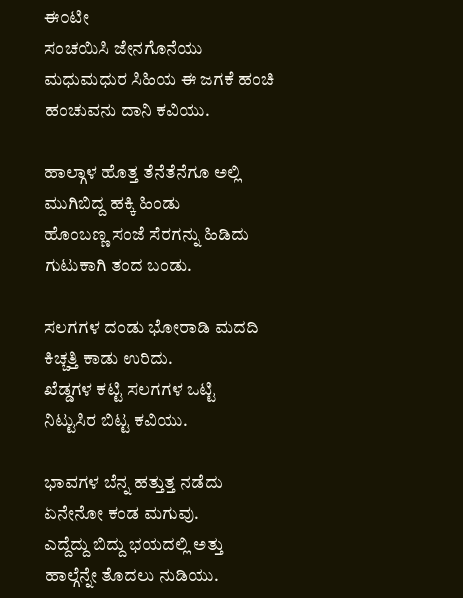ಈ೦ಟೀ
ಸಂಚಯಿಸಿ ಜೇನಗೊನೆಯು
ಮಧುಮಧುರ ಸಿಹಿಯ ಈ ಜಗಕೆ ಹಂಚಿ
ಹಂಚುವನು ದಾನಿ ಕವಿಯು.

ಹಾಲ್ಗಾಳ ಹೊತ್ತ ತೆನೆತೆನೆಗೂ ಅಲ್ಲಿ
ಮುಗಿಬಿದ್ದ ಹಕ್ಕಿ ಹಿಂಡು
ಹೊಂಬಣ್ಣ ಸಂಜೆ ಸೆರಗನ್ನು ಹಿಡಿದು
ಗುಟುಕಾಗಿ ತಂದ ಬಂಡು.

ಸಲಗಗಳ ದಂಡು ಭೋರಾಡಿ ಮದದಿ
ಕಿಚ್ಚತ್ತಿ ಕಾಡು ಉರಿದು.
ಖೆಡ್ಡಗಳ ಕಟ್ಟಿ ಸಲಗಗಳ ಒಟ್ಟಿ
ನಿಟ್ಟುಸಿರ ಬಿಟ್ಟ ಕವಿಯು.

ಭಾವಗಳ ಬೆನ್ನ ಹತ್ತುತ್ತ ನಡೆದು
ಏನೇನೋ ಕಂಡ ಮಗುವು.
ಎದ್ದೆದ್ದು ಬಿದ್ದು ಭಯದಲ್ಲಿ ಅತ್ತು
ಹಾಲ್ಗೆನ್ನೇ ತೊದಲು ನುಡಿಯು.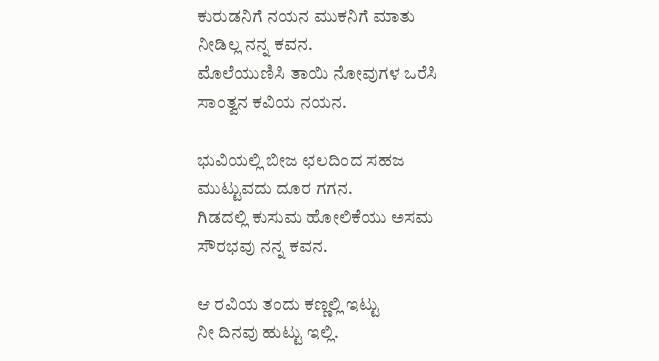ಕುರುಡನಿಗೆ ನಯನ ಮುಕನಿಗೆ ಮಾತು
ನೀಡಿಲ್ಲ ನನ್ನ ಕವನ.
ಮೊಲೆಯುಣಿಸಿ ತಾಯಿ ನೋವುಗಳ ಒರೆಸಿ
ಸಾಂತ್ವನ ಕವಿಯ ನಯನ.

ಭುವಿಯಲ್ಲಿ ಬೀಜ ಛಲದಿಂದ ಸಹಜ
ಮುಟ್ಟುವದು ದೂರ ಗಗನ.
ಗಿಡದಲ್ಲಿ ಕುಸುಮ ಹೋಲಿಕೆಯು ಅಸಮ
ಸೌರಭವು ನನ್ನ ಕವನ.

ಆ ರವಿಯ ತಂದು ಕಣ್ಣಲ್ಲಿ ಇಟ್ಟು
ನೀ ದಿನವು ಹುಟ್ಟು ಇಲ್ಲಿ.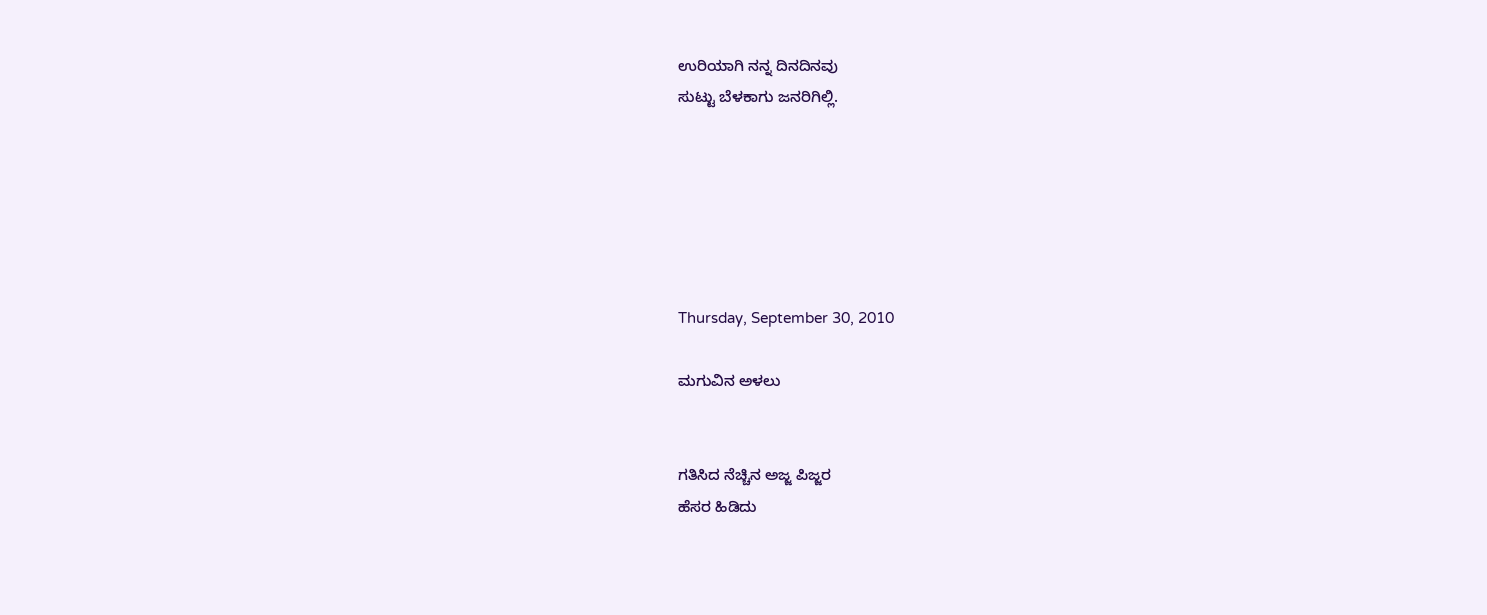ಉರಿಯಾಗಿ ನನ್ನ ದಿನದಿನವು
ಸುಟ್ಟು ಬೆಳಕಾಗು ಜನರಿಗಿಲ್ಲಿ.






Thursday, September 30, 2010

ಮಗುವಿನ ಅಳಲು


ಗತಿಸಿದ ನೆಚ್ಚಿನ ಅಜ್ಜ ಪಿಜ್ಜರ
ಹೆಸರ ಹಿಡಿದು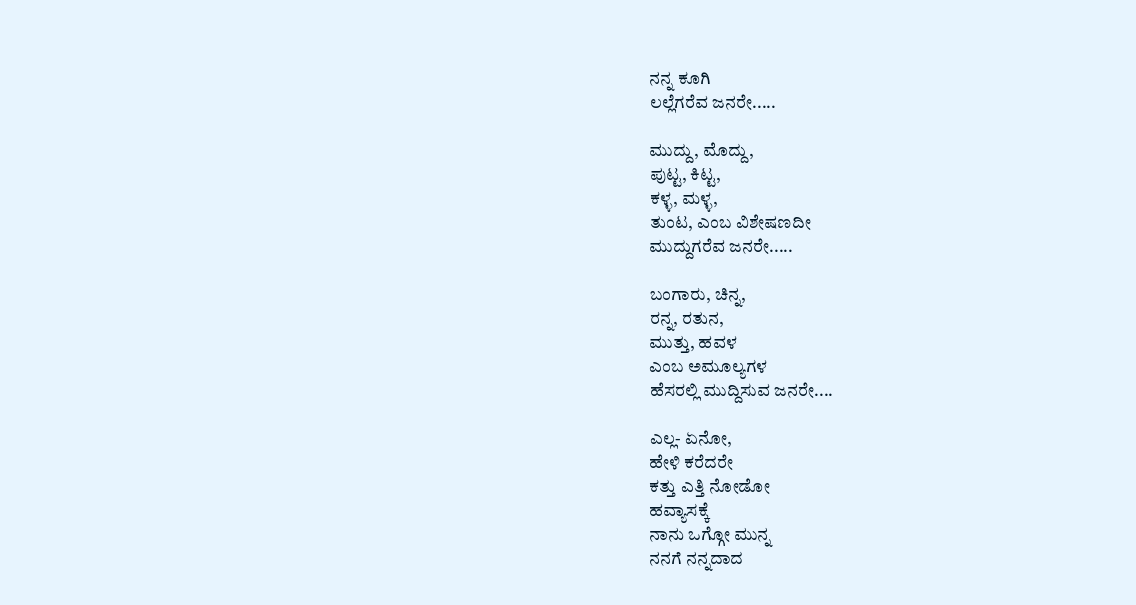ನನ್ನ ಕೂಗಿ
ಲಲ್ಲೆಗರೆವ ಜನರೇ.....

ಮುದ್ದು, ಮೊದ್ದು,
ಪುಟ್ಟ, ಕಿಟ್ಟ,
ಕಳ್ಳ, ಮಳ್ಳ,
ತುಂಟ, ಎಂಬ ವಿಶೇಷಣದೀ
ಮುದ್ದುಗರೆವ ಜನರೇ.....

ಬಂಗಾರು, ಚಿನ್ನ,
ರನ್ನ, ರತುನ,
ಮುತ್ತು, ಹವಳ
ಎಂಬ ಅಮೂಲ್ಯಗಳ
ಹೆಸರಲ್ಲಿ ಮುದ್ದಿಸುವ ಜನರೇ....

ಎಲ್ಲ- ಏನೋ,
ಹೇಳಿ ಕರೆದರೇ
ಕತ್ತು ಎತ್ತಿ ನೋಡೋ
ಹವ್ಯಾಸಕ್ಕೆ
ನಾನು ಒಗ್ಗೋ ಮುನ್ನ
ನನಗೆ ನನ್ನದಾದ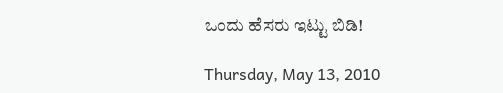ಒಂದು ಹೆಸರು ಇಟ್ಟು ಬಿಡಿ!

Thursday, May 13, 2010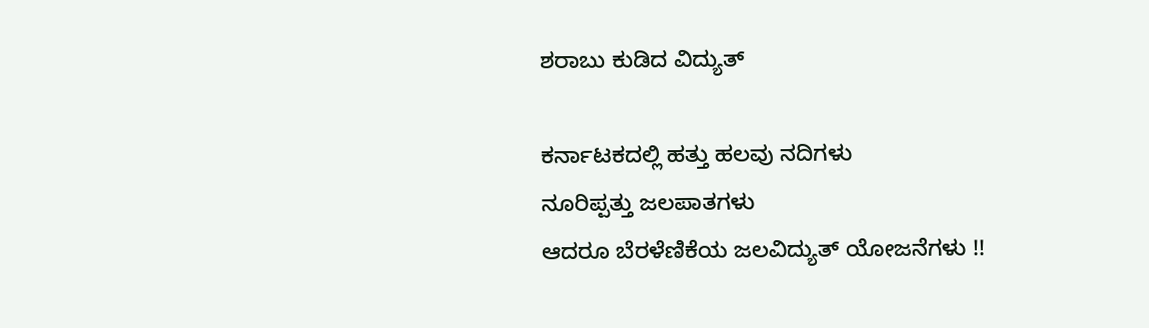ಶರಾಬು ಕುಡಿದ ವಿದ್ಯುತ್

ಕರ್ನಾಟಕದಲ್ಲಿ ಹತ್ತು ಹಲವು ನದಿಗಳು
ನೂರಿಪ್ಪತ್ತು ಜಲಪಾತಗಳು
ಆದರೂ ಬೆರಳೆಣಿಕೆಯ ಜಲವಿದ್ಯುತ್ ಯೋಜನೆಗಳು !!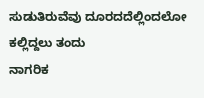ಸುಡುತಿರುವೆವು ದೂರದದೆಲ್ಲಿಂದಲೋ ಕಲ್ಲಿದ್ದಲು ತಂದು
ನಾಗರಿಕ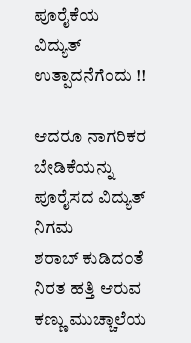ಪೂರೈಕೆಯ ವಿದ್ಯುತ್ ಉತ್ಪಾದನೆಗೆಂದು !!

ಆದರೂ ನಾಗರಿಕರ ಬೇಡಿಕೆಯನ್ನು
ಪೂರೈಸದ ವಿದ್ಯುತ್ ನಿಗಮ
ಶರಾಬ್ ಕುಡಿದ೦ತೆ ನಿರತ ಹತ್ತಿ ಆರುವ
ಕಣ್ಣು ಮುಚ್ಚಾಲೆಯ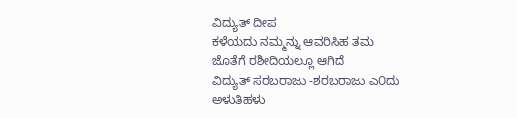ವಿದ್ಯುತ್ ದೀಪ
ಕಳೆಯದು ನಮ್ಮನ್ನು ಆವರಿಸಿಹ ತಮ
ಜೊತೆಗೆ ರಶೀದಿಯಲ್ಲೂ ಆಗಿದೆ
ವಿದ್ಯುತ್ ಸರಬರಾಜು -ಶರಬರಾಜು ಎ೦ದು
ಅಳುತಿಹಳು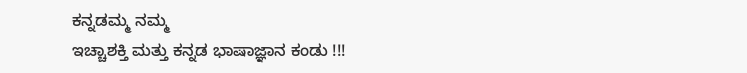ಕನ್ನಡಮ್ಮ ನಮ್ಮ
ಇಚ್ಚಾಶಕ್ತಿ ಮತ್ತು ಕನ್ನಡ ಭಾಷಾಜ್ಞಾನ ಕಂಡು !!!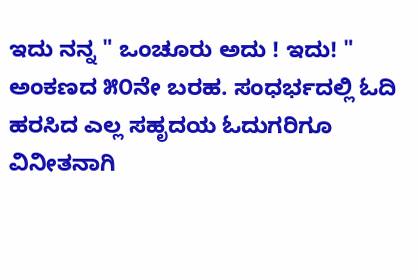ಇದು ನನ್ನ " ಒಂಚೂರು ಅದು ! ಇದು! " ಅಂಕಣದ ೫೦ನೇ ಬರಹ. ಸಂಧರ್ಭದಲ್ಲಿ ಓದಿ ಹರಸಿದ ಎಲ್ಲ ಸಹೃದಯ ಓದುಗರಿಗೂ ವಿನೀತನಾಗಿ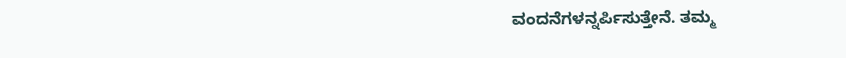ವಂದನೆಗಳನ್ನರ್ಪಿಸುತ್ತೇನೆ. ತಮ್ಮ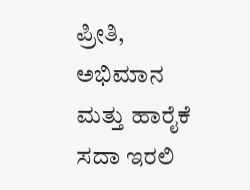ಪ್ರೀತಿ, ಅಭಿಮಾನ ಮತ್ತು ಹಾರೈಕೆ ಸದಾ ಇರಲಿ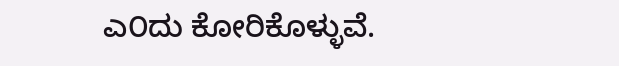ಎ೦ದು ಕೋರಿಕೊಳ್ಳುವೆ.